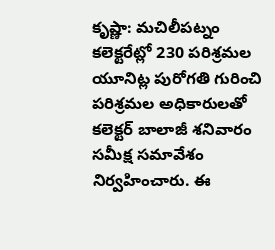కృష్ణా: మచిలీపట్నం కలెక్టరేట్లో 230 పరిశ్రమల యూనిట్ల పురోగతి గురించి పరిశ్రమల అధికారులతో కలెక్టర్ బాలాజీ శనివారం సమీక్ష సమావేశం నిర్వహించారు. ఈ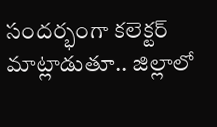సందర్భంగా కలెక్టర్ మాట్లాడుతూ.. జిల్లాలో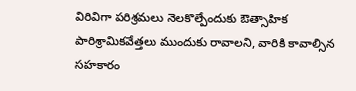విరివిగా పరిశ్రమలు నెలకొల్పేందుకు ఔత్సాహిక పారిశ్రామికవేత్తలు ముందుకు రావాలని, వారికి కావాల్సిన సహకారం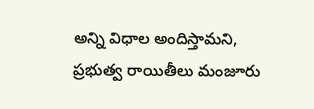అన్ని విధాల అందిస్తామని, ప్రభుత్వ రాయితీలు మంజూరు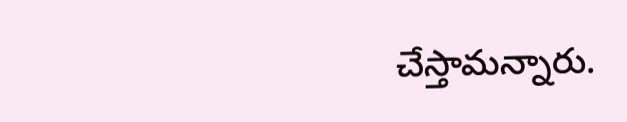చేస్తామన్నారు.